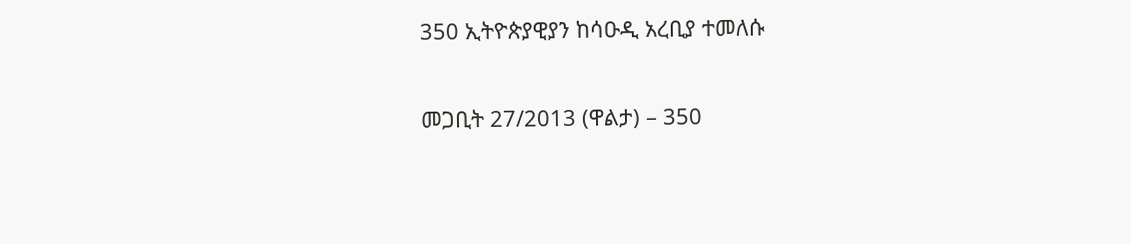350 ኢትዮጵያዊያን ከሳዑዲ አረቢያ ተመለሱ

መጋቢት 27/2013 (ዋልታ) – 350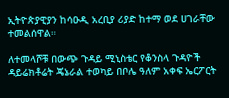ኢትዮጵያዊያን ከሳዑዲ አረቢያ ሪያድ ከተማ ወደ ሀገራቸው ተመልሰዋል።

ለተመላሾቹ በውጭ ጉዳይ ሚኒስቴር የቆንስላ ጉዳዮች ዳይሬክቶሬት ጄኔራል ተወካይ በቦሌ ዓለም አቀፍ ኤርፖርት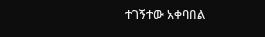ተገኝተው አቀባበል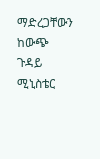ማድረጋቸውን ከውጭ ጉዳይ ሚኒስቴር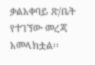ቃልአቀባይ ጽ/ቤት የተገኘው መረጃ አመላክቷል፡፡